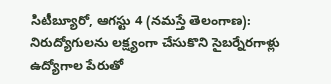సిటీబ్యూరో, ఆగస్టు 4 (నమస్తే తెలంగాణ): నిరుద్యోగులను లక్ష్యంగా చేసుకొని సైబర్నేరగాళ్లు ఉద్యోగాల పేరుతో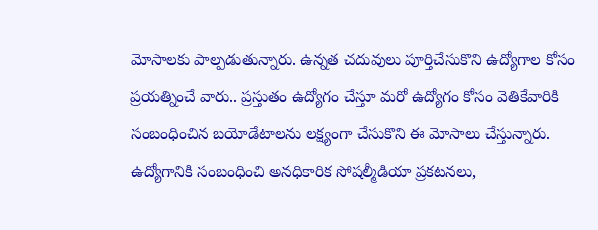మోసాలకు పాల్పడుతున్నారు. ఉన్నత చదువులు పూర్తిచేసుకొని ఉద్యోగాల కోసం ప్రయత్నించే వారు.. ప్రస్తుతం ఉద్యోగం చేస్తూ మరో ఉద్యోగం కోసం వెతికేవారికి సంబంధించిన బయోడేటాలను లక్ష్యంగా చేసుకొని ఈ మోసాలు చేస్తున్నారు. ఉద్యోగానికి సంబంధించి అనధికారిక సోషల్మీడియా ప్రకటనలు,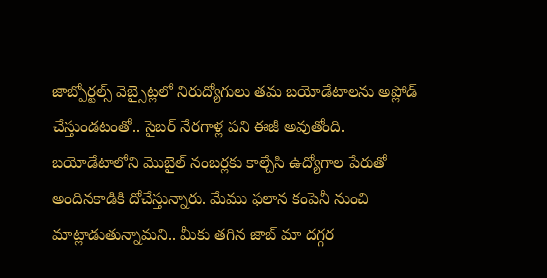జాబ్పోర్టల్స్ వెబ్సైట్లలో నిరుద్యోగులు తమ బయోడేటాలను అప్లోడ్ చేస్తుండటంతో.. సైబర్ నేరగాళ్ల పని ఈజీ అవుతోంది.
బయోడేటాలోని మొబైల్ నంబర్లకు కాల్చేసి ఉద్యోగాల పేరుతో అందినకాడికి దోచేస్తున్నారు. మేము ఫలాన కంపెనీ నుంచి మాట్లాడుతున్నామని.. మీకు తగిన జాబ్ మా దగ్గర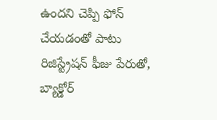ఉందని చెప్పి ఫోన్ చేయడంతో పాటు రిజిస్ట్రేషన్ ఫీజు పేరుతో, బ్యాక్డోర్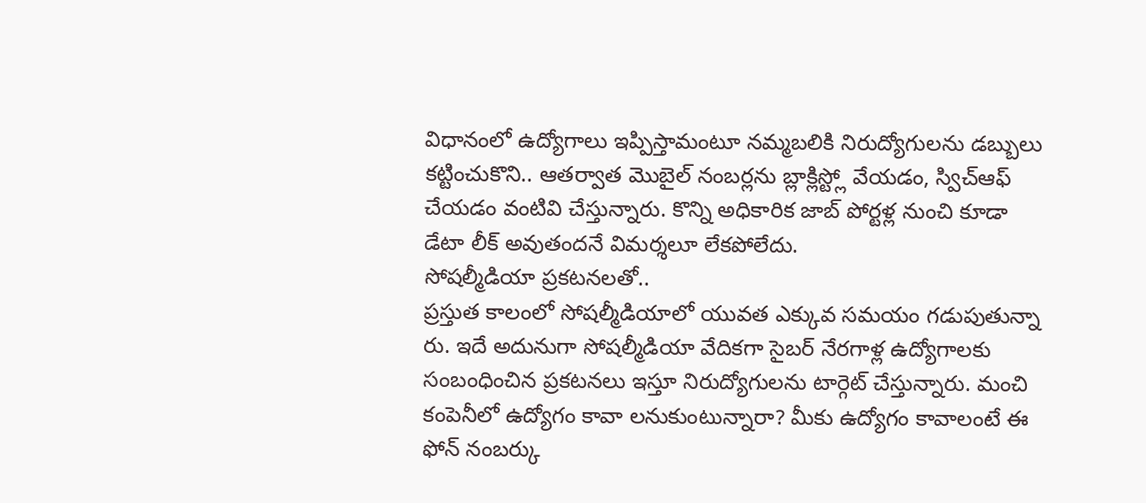విధానంలో ఉద్యోగాలు ఇప్పిస్తామంటూ నమ్మబలికి నిరుద్యోగులను డబ్బులు కట్టించుకొని.. ఆతర్వాత మొబైల్ నంబర్లను బ్లాక్లిస్ట్లో వేయడం, స్విచ్ఆఫ్ చేయడం వంటివి చేస్తున్నారు. కొన్ని అధికారిక జాబ్ పోర్టళ్ల నుంచి కూడా డేటా లీక్ అవుతందనే విమర్శలూ లేకపోలేదు.
సోషల్మీడియా ప్రకటనలతో..
ప్రస్తుత కాలంలో సోషల్మీడియాలో యువత ఎక్కువ సమయం గడుపుతున్నా రు. ఇదే అదునుగా సోషల్మీడియా వేదికగా సైబర్ నేరగాళ్ల ఉద్యోగాలకు సంబంధించిన ప్రకటనలు ఇస్తూ నిరుద్యోగులను టార్గెట్ చేస్తున్నారు. మంచి కంపెనీలో ఉద్యోగం కావా లనుకుంటున్నారా? మీకు ఉద్యోగం కావాలంటే ఈ ఫోన్ నంబర్కు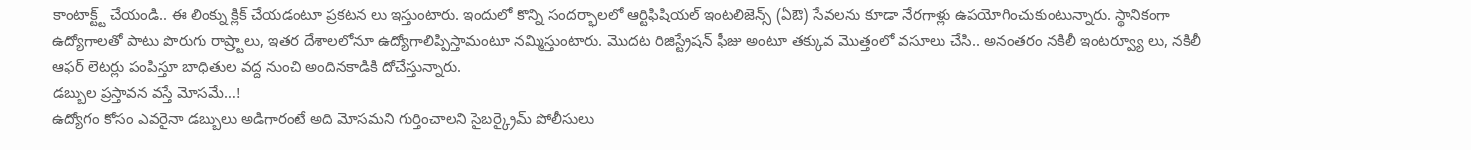కాంటాక్ట్ట్ చేయండి.. ఈ లింక్ను క్లిక్ చేయడంటూ ప్రకటన లు ఇస్తుంటారు. ఇందులో కొన్ని సందర్భాలలో ఆర్టిఫిషియల్ ఇంటలిజెన్స్ (ఏఔ) సేవలను కూడా నేరగాళ్లు ఉపయోగించుకుంటున్నారు. స్థానికంగా ఉద్యోగాలతో పాటు పొరుగు రాష్ర్టాలు, ఇతర దేశాలలోనూ ఉద్యోగాలిప్పిస్తామంటూ నమ్మిస్తుంటారు. మొదట రిజిస్ట్రేషన్ ఫీజు అంటూ తక్కువ మొత్తంలో వసూలు చేసి.. అనంతరం నకిలీ ఇంటర్వ్యూ లు, నకిలీ ఆఫర్ లెటర్లు పంపిస్తూ బాధితుల వద్ద నుంచి అందినకాడికి దోచేస్తున్నారు.
డబ్బుల ప్రస్తావన వస్తే మోసమే…!
ఉద్యోగం కోసం ఎవరైనా డబ్బులు అడిగారంటే అది మోసమని గుర్తించాలని సైబర్క్రైమ్ పోలీసులు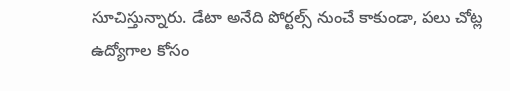సూచిస్తున్నారు. డేటా అనేది పోర్టల్స్ నుంచే కాకుండా, పలు చోట్ల ఉద్యోగాల కోసం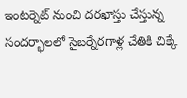ఇంటర్నెట్ నుంచి దరఖాస్తు చేస్తున్న సందర్భాలలో సైబర్నేరగాళ్ల చేతికి చిక్కే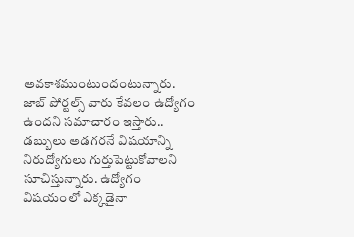అవకాశముంటుందంటున్నారు. జాబ్ పోర్టల్స్ వారు కేవలం ఉద్యోగం ఉందని సమాచారం ఇస్తారు.. డబ్బులు అడగరనే విషయాన్ని నిరుద్యోగులు గుర్తుపెట్టుకోవాలని సూచిస్తున్నారు. ఉద్యోగం విషయంలో ఎక్కడైనా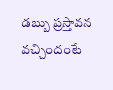డబ్బు ప్రస్తావన వచ్చిందంటే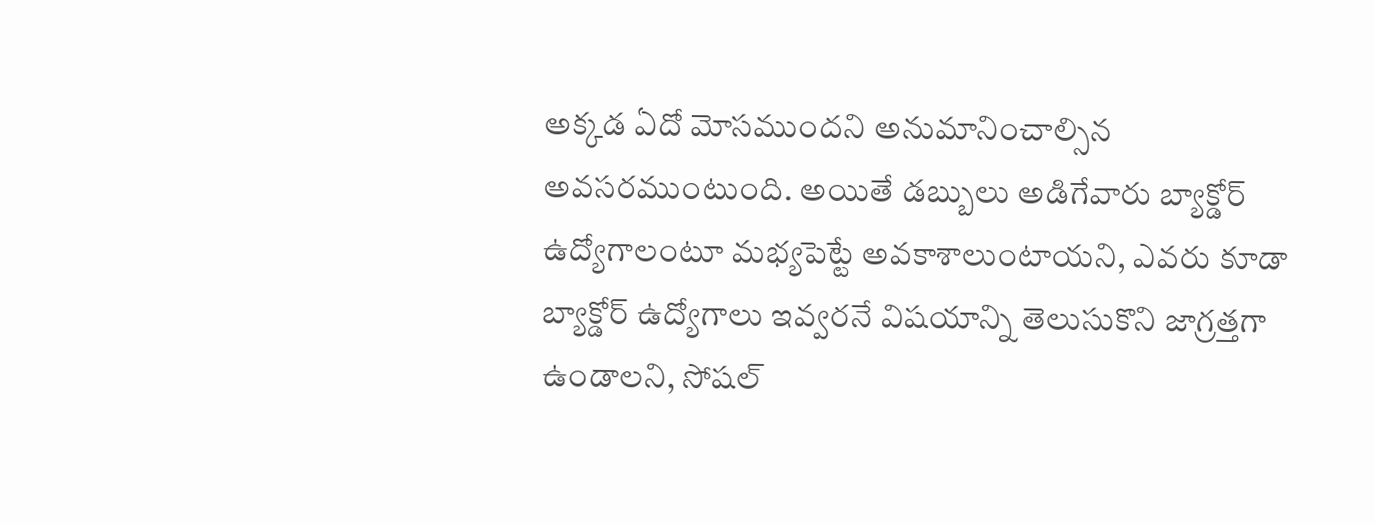అక్కడ ఏదో మోసముందని అనుమానించాల్సిన అవసరముంటుంది. అయితే డబ్బులు అడిగేవారు బ్యాక్డోర్ ఉద్యోగాలంటూ మభ్యపెట్టే అవకాశాలుంటాయని, ఎవరు కూడా బ్యాక్డోర్ ఉద్యోగాలు ఇవ్వరనే విషయాన్ని తెలుసుకొని జాగ్రత్తగా ఉండాలని, సోషల్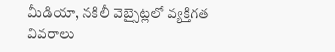మీడియా, నకిలీ వెబ్సైట్లలో వ్యక్తిగత వివరాలు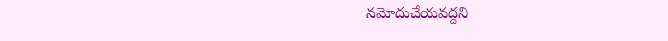నమోదుచేయవద్దని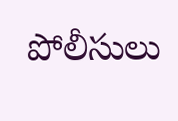పోలీసులు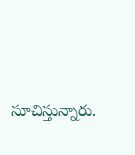సూచిస్తున్నారు.